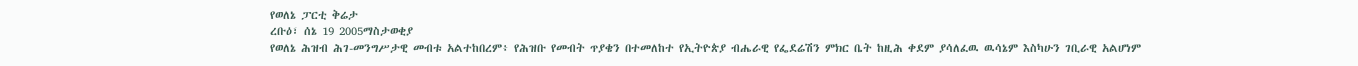የወለኔ ፓርቲ ቅሬታ
ረቡዕ፣ ሰኔ 19 2005ማስታወቂያ
የወለኔ ሕዝብ ሕገ-መንግሥታዊ መብቱ አልተከበረም፥ የሕዝቡ የመብት ጥያቄን በተመለከተ የኢትዮጵያ ብሔራዊ የፌደሬሽን ምክር ቤት ከዚሕ ቀደም ያሳለፈዉ ዉሳኔም እስካሁን ገቢራዊ አልሆነም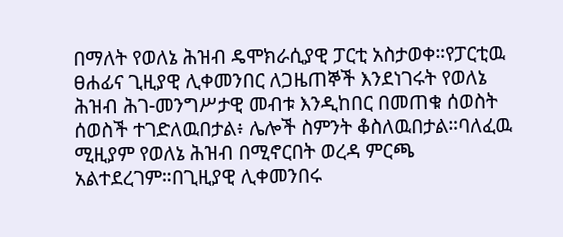በማለት የወለኔ ሕዝብ ዴሞክራሲያዊ ፓርቲ አስታወቀ።የፓርቲዉ ፀሐፊና ጊዚያዊ ሊቀመንበር ለጋዜጠኞች እንደነገሩት የወለኔ ሕዝብ ሕገ-መንግሥታዊ መብቱ እንዲከበር በመጠቁ ሰወስት ሰወስች ተገድለዉበታል፥ ሌሎች ስምንት ቆስለዉበታል።ባለፈዉ ሚዚያም የወለኔ ሕዝብ በሚኖርበት ወረዳ ምርጫ አልተደረገም።በጊዚያዊ ሊቀመንበሩ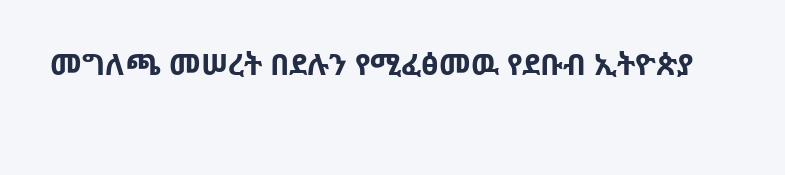መግለጫ መሠረት በደሉን የሚፈፅመዉ የደቡብ ኢትዮጵያ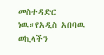መስተዳድር ነዉ።የአዲስ አበባዉ ወኪላችን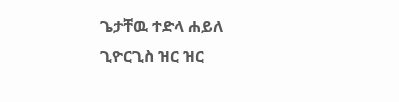ጌታቸዉ ተድላ ሐይለ ጊዮርጊስ ዝር ዝር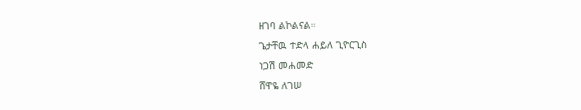ዘገባ ልኮልናል።
ጌታቸዉ ተድላ ሐይለ ጊዮርጊስ
ነጋሽ መሐመድ
ሸዋዬ ለገሠ